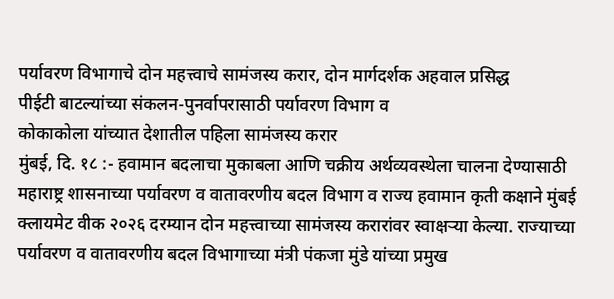पर्यावरण विभागाचे दोन महत्त्वाचे सामंजस्य करार, दोन मार्गदर्शक अहवाल प्रसिद्ध
पीईटी बाटल्यांच्या संकलन-पुनर्वापरासाठी पर्यावरण विभाग व
कोकाकोला यांच्यात देशातील पहिला सामंजस्य करार
मुंबई, दि. १८ :- हवामान बदलाचा मुकाबला आणि चक्रीय अर्थव्यवस्थेला चालना देण्यासाठी महाराष्ट्र शासनाच्या पर्यावरण व वातावरणीय बदल विभाग व राज्य हवामान कृती कक्षाने मुंबई क्लायमेट वीक २०२६ दरम्यान दोन महत्त्वाच्या सामंजस्य करारांवर स्वाक्षऱ्या केल्या. राज्याच्या पर्यावरण व वातावरणीय बदल विभागाच्या मंत्री पंकजा मुंडे यांच्या प्रमुख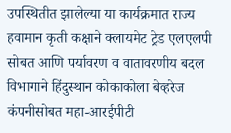उपस्थितीत झालेल्या या कार्यक्रमात राज्य हवामान कृती कक्षाने क्लायमेट ट्रेड एलएलपी सोबत आणि पर्यावरण व वातावरणीय बदल विभागाने हिंदुस्थान कोकाकोला बेव्हरेज कंपनीसोबत महा-आरईपीटी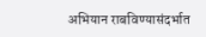अभियान राबविण्यासंदर्भात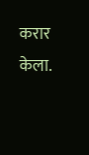करार केला.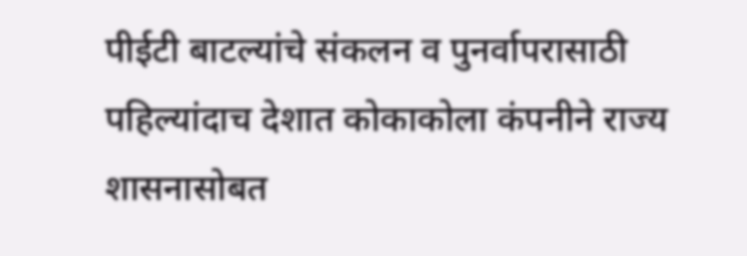पीईटी बाटल्यांचे संकलन व पुनर्वापरासाठी पहिल्यांदाच देशात कोकाकोला कंपनीने राज्य शासनासोबत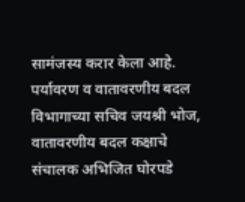सामंजस्य करार केला आहे.
पर्यावरण व वातावरणीय बदल विभागाच्या सचिव जयश्री भोज, वातावरणीय बदल कक्षाचे संचालक अभिजित घोरपडे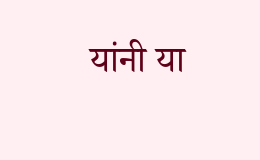यांनी या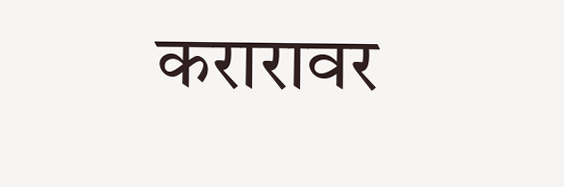करारावर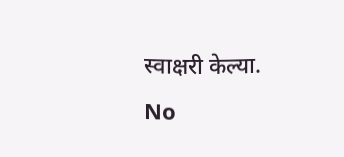स्वाक्षरी केल्या.
No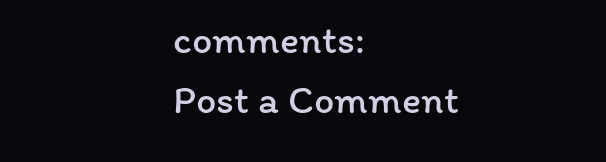comments:
Post a Comment